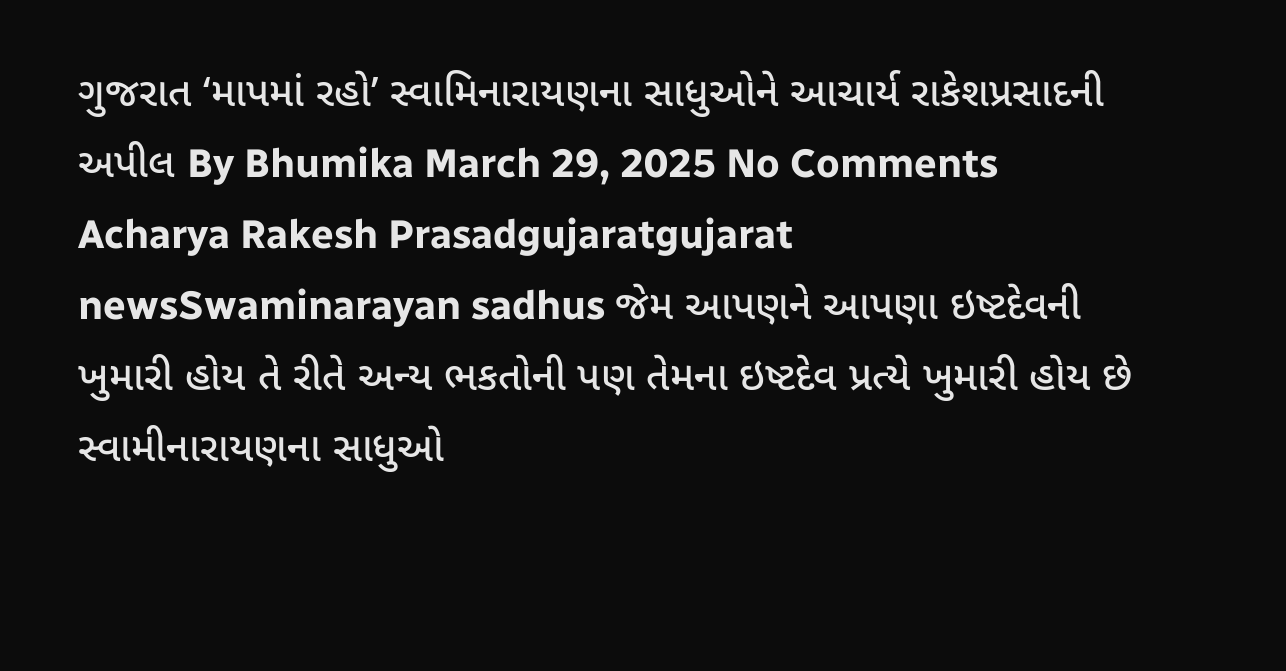ગુજરાત ‘માપમાં રહો’ સ્વામિનારાયણના સાધુઓને આચાર્ય રાકેશપ્રસાદની અપીલ By Bhumika March 29, 2025 No Comments Acharya Rakesh Prasadgujaratgujarat newsSwaminarayan sadhus જેમ આપણને આપણા ઇષ્ટદેવની ખુમારી હોય તે રીતે અન્ય ભકતોની પણ તેમના ઇષ્ટદેવ પ્રત્યે ખુમારી હોય છે સ્વામીનારાયણના સાધુઓ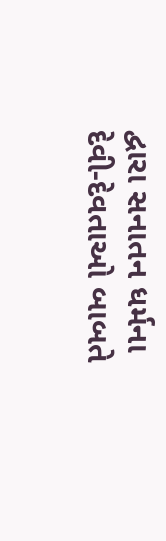દ્વારા સનાતન ધર્મના દેવી-દેવતાઓ બાબતે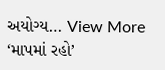અયોગ્ય… View More ‘માપમાં રહો’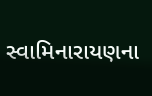સ્વામિનારાયણના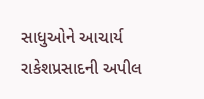સાધુઓને આચાર્ય રાકેશપ્રસાદની અપીલ